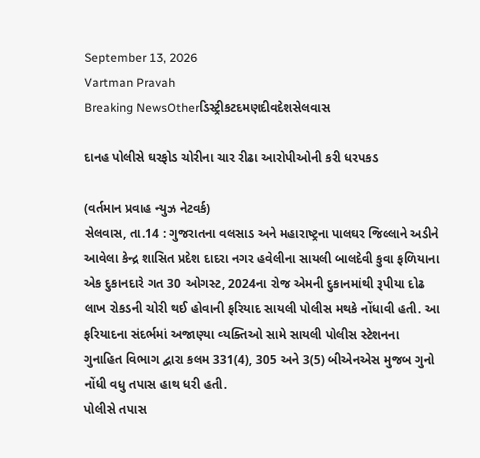September 13, 2026
Vartman Pravah
Breaking NewsOtherડિસ્ટ્રીકટદમણદીવદેશસેલવાસ

દાનહ પોલીસે ઘરફોડ ચોરીના ચાર રીઢા આરોપીઓની કરી ધરપકડ

(વર્તમાન પ્રવાહ ન્‍યુઝ નેટવર્ક)
સેલવાસ, તા.14 : ગુજરાતના વલસાડ અને મહારાષ્‍ટ્રના પાલઘર જિલ્લાને અડીને આવેલા કેન્‍દ્ર શાસિત પ્રદેશ દાદરા નગર હવેલીના સાયલી બાલદેવી કુવા ફળિયાના એક દુકાનદારે ગત 30 ઓગસ્‍ટ, 2024ના રોજ એમની દુકાનમાંથી રૂપીયા દોઢ લાખ રોકડની ચોરી થઈ હોવાની ફરિયાદ સાયલી પોલીસ મથકે નોંધાવી હતી. આ ફરિયાદના સંદર્ભમાં અજાણ્‍યા વ્‍યક્‍તિઓ સામે સાયલી પોલીસ સ્‍ટેશનના ગુનાહિત વિભાગ દ્વારા કલમ 331(4), 305 અને 3(5) બીએનએસ મુજબ ગુનો નોંધી વધુ તપાસ હાથ ધરી હતી.
પોલીસે તપાસ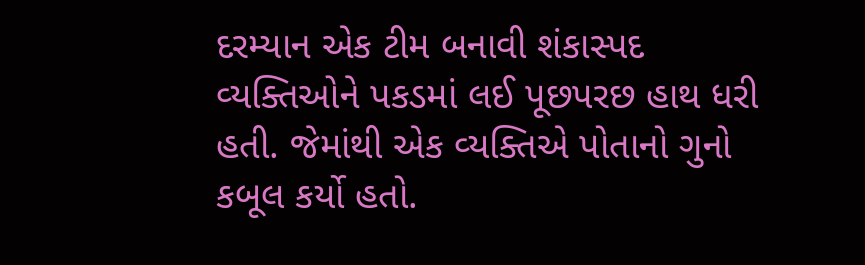દરમ્‍યાન એક ટીમ બનાવી શંકાસ્‍પદ વ્‍યક્‍તિઓને પકડમાં લઈ પૂછપરછ હાથ ધરી હતી. જેમાંથી એક વ્‍યક્‍તિએ પોતાનો ગુનો કબૂલ કર્યો હતો.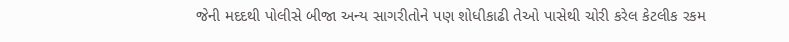જેની મદદથી પોલીસે બીજા અન્‍ય સાગરીતોને પણ શોધીકાઢી તેઓ પાસેથી ચોરી કરેલ કેટલીક રકમ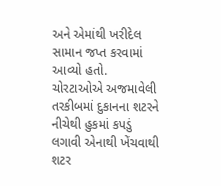અને એમાંથી ખરીદેલ સામાન જપ્ત કરવામાં આવ્‍યો હતો.
ચોરટાઓએ અજમાવેલી તરકીબમાં દુકાનના શટરને નીચેથી હુકમાં કપડું લગાવી એનાથી ખેંચવાથી શટર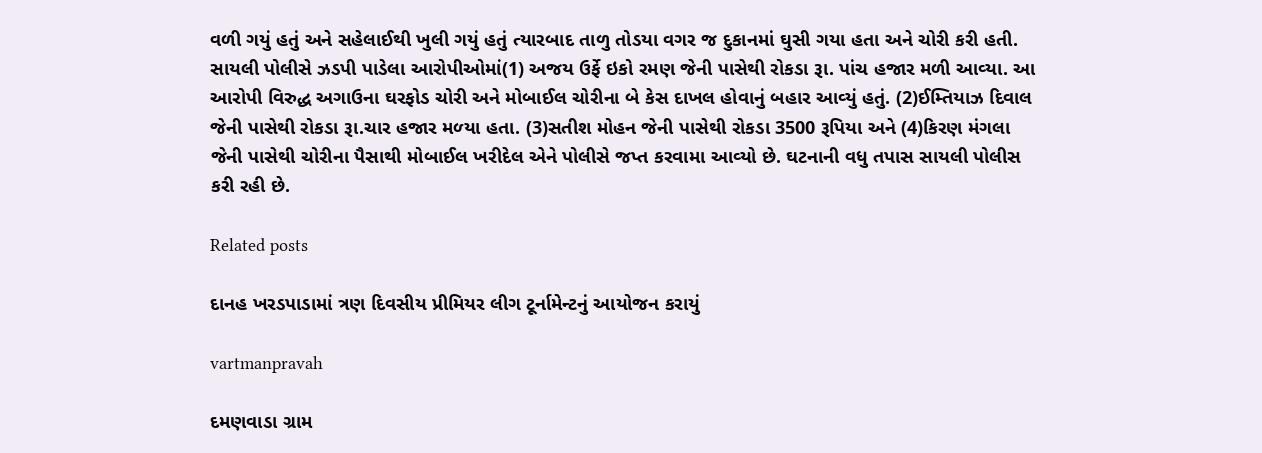વળી ગયું હતું અને સહેલાઈથી ખુલી ગયું હતું ત્‍યારબાદ તાળુ તોડયા વગર જ દુકાનમાં ઘુસી ગયા હતા અને ચોરી કરી હતી. સાયલી પોલીસે ઝડપી પાડેલા આરોપીઓમાં(1) અજય ઉર્ફે ઇકો રમણ જેની પાસેથી રોકડા રૂા. પાંચ હજાર મળી આવ્‍યા. આ આરોપી વિરુદ્ધ અગાઉના ઘરફોડ ચોરી અને મોબાઈલ ચોરીના બે કેસ દાખલ હોવાનું બહાર આવ્‍યું હતું. (2)ઈમ્‍તિયાઝ દિવાલ જેની પાસેથી રોકડા રૂા.ચાર હજાર મળ્‍યા હતા. (3)સતીશ મોહન જેની પાસેથી રોકડા 3500 રૂપિયા અને (4)કિરણ મંગલા જેની પાસેથી ચોરીના પૈસાથી મોબાઈલ ખરીદેલ એને પોલીસે જપ્ત કરવામા આવ્‍યો છે. ઘટનાની વધુ તપાસ સાયલી પોલીસ કરી રહી છે.

Related posts

દાનહ ખરડપાડામાં ત્રણ દિવસીય પ્રીમિયર લીગ ટૂર્નામેન્‍ટનું આયોજન કરાયું

vartmanpravah

દમણવાડા ગ્રામ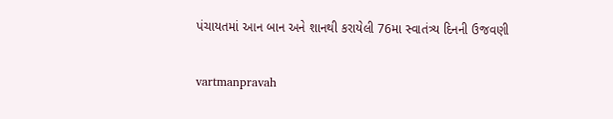પંચાયતમાં આન બાન અને શાનથી કરાયેલી 76મા સ્‍વાતંત્ર્ય દિનની ઉજવણી

vartmanpravah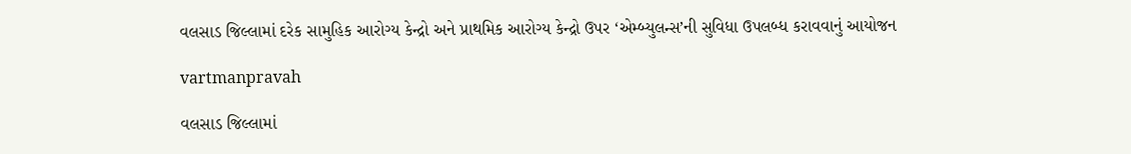વલસાડ જિલ્લામાં દરેક સામુહિક આરોગ્ય કેન્દ્રો અને પ્રાથમિક આરોગ્ય કેન્દ્રો ઉપર ‘એમ્બ્યુલન્સ’ની સુવિધા ઉપલબ્ધ કરાવવાનું આયોજન

vartmanpravah

વલસાડ જિલ્લામાં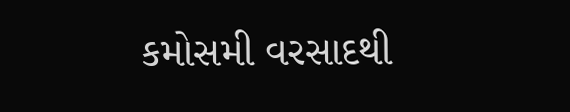કમોસમી વરસાદથી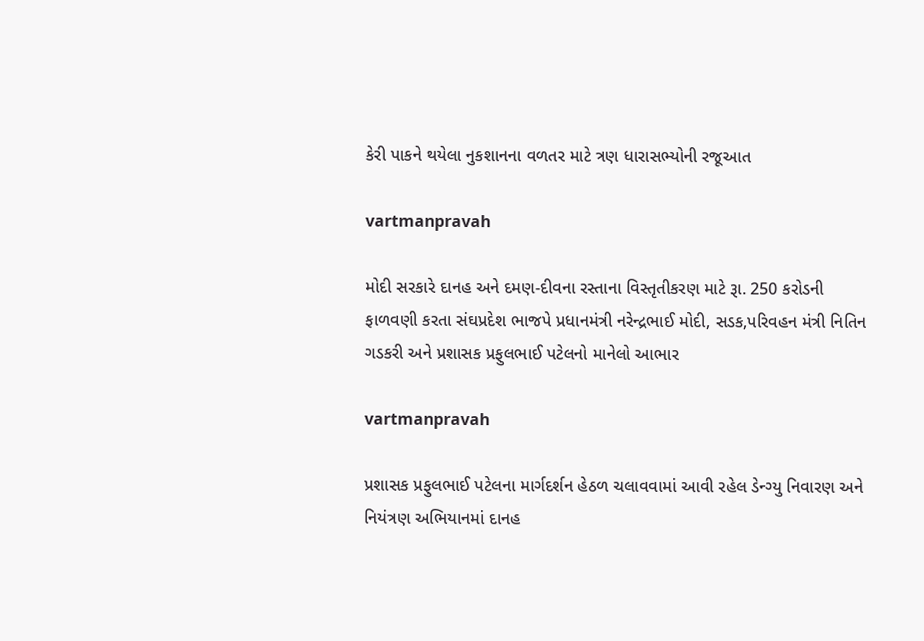કેરી પાકને થયેલા નુકશાનના વળતર માટે ત્રણ ધારાસભ્‍યોની રજૂઆત

vartmanpravah

મોદી સરકારે દાનહ અને દમણ-દીવના રસ્‍તાના વિસ્‍તૃતીકરણ માટે રૂા. 250 કરોડની ફાળવણી કરતા સંઘપ્રદેશ ભાજપે પ્રધાનમંત્રી નરેન્‍દ્રભાઈ મોદી, સડક,પરિવહન મંત્રી નિતિન ગડકરી અને પ્રશાસક પ્રફુલભાઈ પટેલનો માનેલો આભાર

vartmanpravah

પ્રશાસક પ્રફુલભાઈ પટેલના માર્ગદર્શન હેઠળ ચલાવવામાં આવી રહેલ ડેન્‍ગ્‍યુ નિવારણ અને નિયંત્રણ અભિયાનમાં દાનહ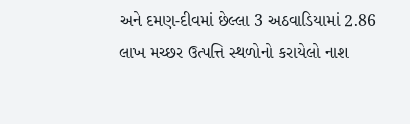અને દમણ-દીવમાં છેલ્લા 3 અઠવાડિયામાં 2.86 લાખ મચ્‍છર ઉત્‍પત્તિ સ્‍થળોનો કરાયેલો નાશ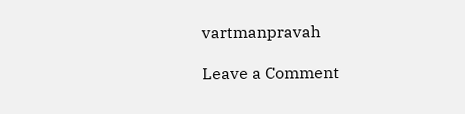vartmanpravah

Leave a Comment